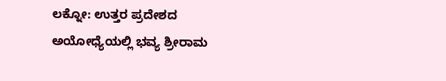ಲಕ್ನೋ: ಉತ್ತರ ಪ್ರದೇಶದ ಅಯೋಧ್ಯೆಯಲ್ಲಿ ಭವ್ಯ ಶ್ರೀರಾಮ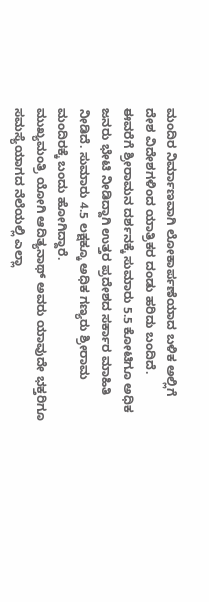ಮಂದಿರ ನಿರ್ಮಾಣವಾಗಿ ಲೋಕಾರ್ಪಣೆಯಾದ ಬಳಿಕ ಅಲ್ಲಿಗೆ ದೇಶ ವಿದೇಶಗಳಿಂದ ಯಾತ್ರಿಕರ ದಂಡು ಹರಿದು ಬಂದಿದೆ.
ಈವರೆಗೆ ಶ್ರೀರಾಮನ ದರ್ಶನಕ್ಕೆ ಸುಮಾರು 5.5 ಕೋಟಿಗೂ ಅಧಿಕ ಜನರು ಭೇಟಿ ನೀಡಿದ್ದಾಗಿ ಉತ್ತರ ಪ್ರದೇಶದ ಸರ್ಕಾರ ಮಾಹಿತಿ ನೀಡಿದೆ. ಸುಮಾರು 4.5 ಲಕ್ಷಕ್ಕೂ ಅಧಿಕ ಗಣ್ಯರು ಶ್ರೀರಾಮ ಮಂದಿರಕ್ಕೆ ಬಂದು ಹೋಗಿದ್ದಾರೆ.
ಮುಖ್ಯಮಂತ್ರಿ ಯೋಗಿ ಆದಿತ್ಯನಾಥ್ ಅವರು ಯಾವುದೇ ಭಕ್ತರಿಗೂ ಸಮಸ್ಯೆಯಾಗದ ನೆಲೆಯಲ್ಲಿ ಎಲ್ಲಾ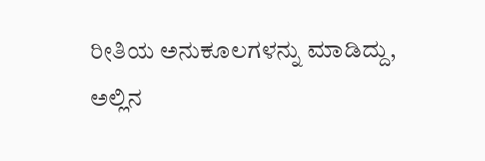ರೀತಿಯ ಅನುಕೂಲಗಳನ್ನು ಮಾಡಿದ್ದು, ಅಲ್ಲಿನ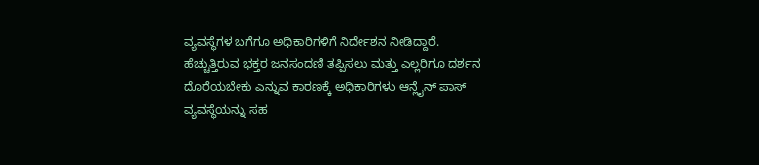ವ್ಯವಸ್ಥೆಗಳ ಬಗೆಗೂ ಅಧಿಕಾರಿಗಳಿಗೆ ನಿರ್ದೇಶನ ನೀಡಿದ್ದಾರೆ. ಹೆಚ್ಚುತ್ತಿರುವ ಭಕ್ತರ ಜನಸಂದಣಿ ತಪ್ಪಿಸಲು ಮತ್ತು ಎಲ್ಲರಿಗೂ ದರ್ಶನ ದೊರೆಯಬೇಕು ಎನ್ನುವ ಕಾರಣಕ್ಕೆ ಅಧಿಕಾರಿಗಳು ಆನ್ಲೈನ್ ಪಾಸ್ ವ್ಯವಸ್ಥೆಯನ್ನು ಸಹ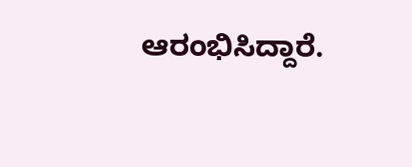ಆರಂಭಿಸಿದ್ದಾರೆ.